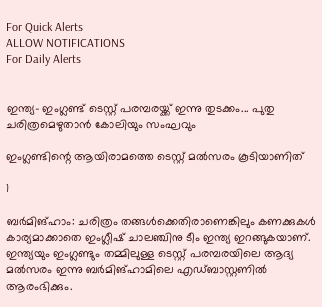For Quick Alerts
ALLOW NOTIFICATIONS
For Daily Alerts


ഇന്ത്യ- ഇംഗ്ലണ്ട് ടെസ്റ്റ് പരമ്പരയ്ക്ക് ഇന്നു തുടക്കം... പുതു ചരിത്രമെഴുതാന്‍ കോലിയും സംഘവും

ഇംഗ്ലണ്ടിന്റെ ആയിരാമത്തെ ടെസ്റ്റ് മല്‍സരം കൂടിയാണിത്

1

ബര്‍മിങ്ഹാം: ചരിത്രം തങ്ങള്‍ക്കെതിരാണെങ്കിലും കണക്കുകള്‍ കാര്യമാക്കാതെ ഇംഗ്ലീഷ് ചാലഞ്ചിനു ടീം ഇന്ത്യ ഇറങ്ങുകയാണ്. ഇന്ത്യയും ഇംഗ്ലണ്ടും തമ്മിലുള്ള ടെസ്റ്റ് പരമ്പരയിലെ ആദ്യ മല്‍സരം ഇന്നു ബര്‍മിങ്ഹാമിലെ എഡ്ബാസ്റ്റണില്‍ ആരംഭിക്കും.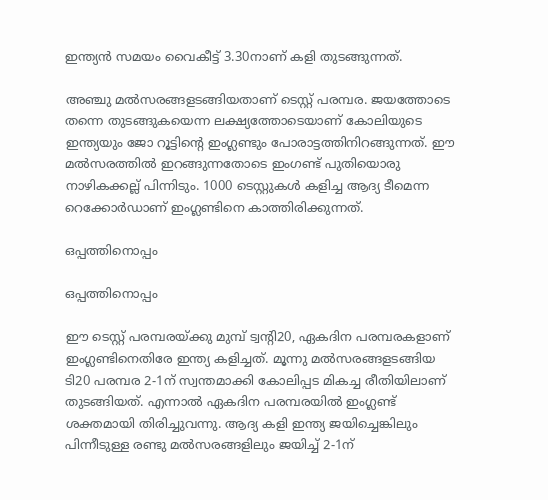ഇന്ത്യന്‍ സമയം വൈകീട്ട് 3.30നാണ് കളി തുടങ്ങുന്നത്.

അഞ്ചു മല്‍സരങ്ങളടങ്ങിയതാണ് ടെസ്റ്റ് പരമ്പര. ജയത്തോടെ തന്നെ തുടങ്ങുകയെന്ന ലക്ഷ്യത്തോടെയാണ് കോലിയുടെ ഇന്ത്യയും ജോ റൂട്ടിന്റെ ഇംഗ്ലണ്ടും പോരാട്ടത്തിനിറങ്ങുന്നത്. ഈ മല്‍സരത്തില്‍ ഇറങ്ങുന്നതോടെ ഇംഗണ്ട് പുതിയൊരു നാഴികക്കല്ല് പിന്നിടും. 1000 ടെസ്റ്റുകള്‍ കളിച്ച ആദ്യ ടീമെന്ന റെക്കോര്‍ഡാണ് ഇംഗ്ലണ്ടിനെ കാത്തിരിക്കുന്നത്.

ഒപ്പത്തിനൊപ്പം

ഒപ്പത്തിനൊപ്പം

ഈ ടെസ്റ്റ് പരമ്പരയ്ക്കു മുമ്പ് ട്വന്റി20, ഏകദിന പരമ്പരകളാണ് ഇംഗ്ലണ്ടിനെതിരേ ഇന്ത്യ കളിച്ചത്. മൂന്നു മല്‍സരങ്ങളടങ്ങിയ ടി20 പരമ്പര 2-1ന് സ്വന്തമാക്കി കോലിപ്പട മികച്ച രീതിയിലാണ് തുടങ്ങിയത്. എന്നാല്‍ ഏകദിന പരമ്പരയില്‍ ഇംഗ്ലണ്ട് ശക്തമായി തിരിച്ചുവന്നു. ആദ്യ കളി ഇന്ത്യ ജയിച്ചെങ്കിലും പിന്നീടുള്ള രണ്ടു മല്‍സരങ്ങളിലും ജയിച്ച് 2-1ന്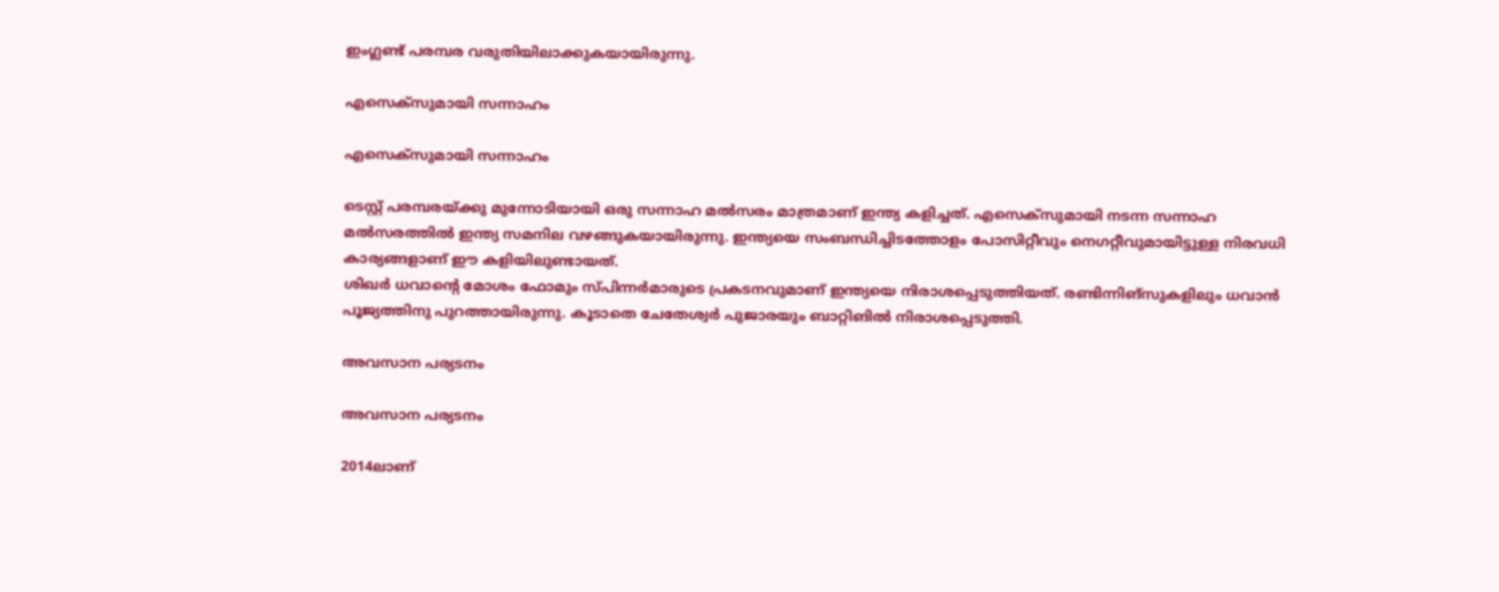ഇംഗ്ലണ്ട് പരമ്പര വരുതിയിലാക്കുകയായിരുന്നു.

എസെക്‌സുമായി സന്നാഹം

എസെക്‌സുമായി സന്നാഹം

ടെസ്റ്റ് പരമ്പരയ്ക്കു മുന്നോടിയായി ഒരു സന്നാഹ മല്‍സരം മാത്രമാണ് ഇന്ത്യ കളിച്ചത്. എസെക്‌സുമായി നടന്ന സന്നാഹ മല്‍സരത്തില്‍ ഇന്ത്യ സമനില വഴങ്ങുകയായിരുന്നു. ഇന്ത്യയെ സംബന്ധിച്ചിടത്തോളം പോസിറ്റീവും നെഗറ്റീവുമായിട്ടുള്ള നിരവധി കാര്യങ്ങളാണ് ഈ കളിയിലുണ്ടായത്.
ശിഖര്‍ ധവാന്റെ മോശം ഫോമും സ്പിന്നര്‍മാരുടെ പ്രകടനവുമാണ് ഇന്ത്യയെ നിരാശപ്പെടുത്തിയത്. രണ്ടിന്നിങ്‌സുകളിലും ധവാന്‍ പൂജ്യത്തിനു പുറത്തായിരുന്നു. കൂടാതെ ചേതേശ്വര്‍ പുജാരയും ബാറ്റിങില്‍ നിരാശപ്പെടുത്തി.

അവസാന പര്യടനം

അവസാന പര്യടനം

2014ലാണ്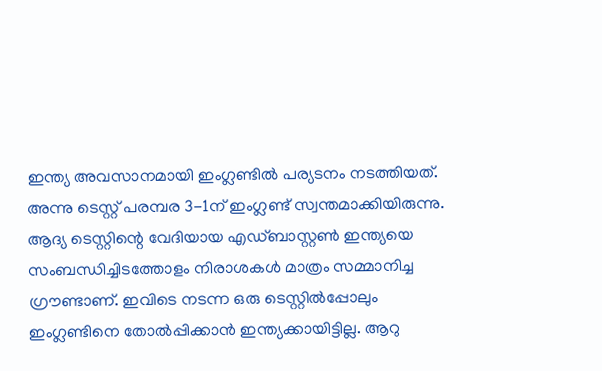ഇന്ത്യ അവസാനമായി ഇംഗ്ലണ്ടില്‍ പര്യടനം നടത്തിയത്. അന്നു ടെസ്റ്റ് പരമ്പര 3-1ന് ഇംഗ്ലണ്ട് സ്വന്തമാക്കിയിരുന്നു. ആദ്യ ടെസ്റ്റിന്റെ വേദിയായ എഡ്ബാസ്റ്റണ്‍ ഇന്ത്യയെ സംബന്ധിച്ചിടത്തോളം നിരാശകള്‍ മാത്രം സമ്മാനിച്ച ഗ്രൗണ്ടാണ്. ഇവിടെ നടന്ന ഒരു ടെസ്റ്റില്‍പ്പോലും ഇംഗ്ലണ്ടിനെ തോല്‍പ്പിക്കാന്‍ ഇന്ത്യക്കായിട്ടില്ല. ആറു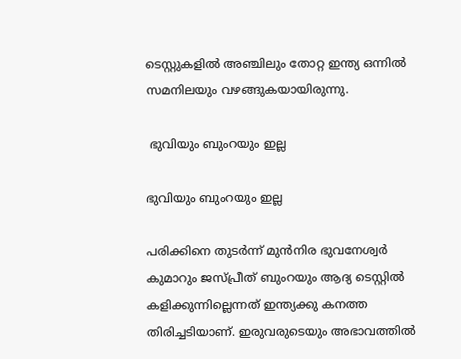ടെസ്റ്റുകളില്‍ അഞ്ചിലും തോറ്റ ഇന്ത്യ ഒന്നില്‍ സമനിലയും വഴങ്ങുകയായിരുന്നു.

 ഭുവിയും ബുംറയും ഇല്ല

ഭുവിയും ബുംറയും ഇല്ല

പരിക്കിനെ തുടര്‍ന്ന് മുന്‍നിര ഭുവനേശ്വര്‍ കുമാറും ജസ്പ്രീത് ബുംറയും ആദ്യ ടെസ്റ്റില്‍ കളിക്കുന്നില്ലെന്നത് ഇന്ത്യക്കു കനത്ത തിരിച്ചടിയാണ്. ഇരുവരുടെയും അഭാവത്തില്‍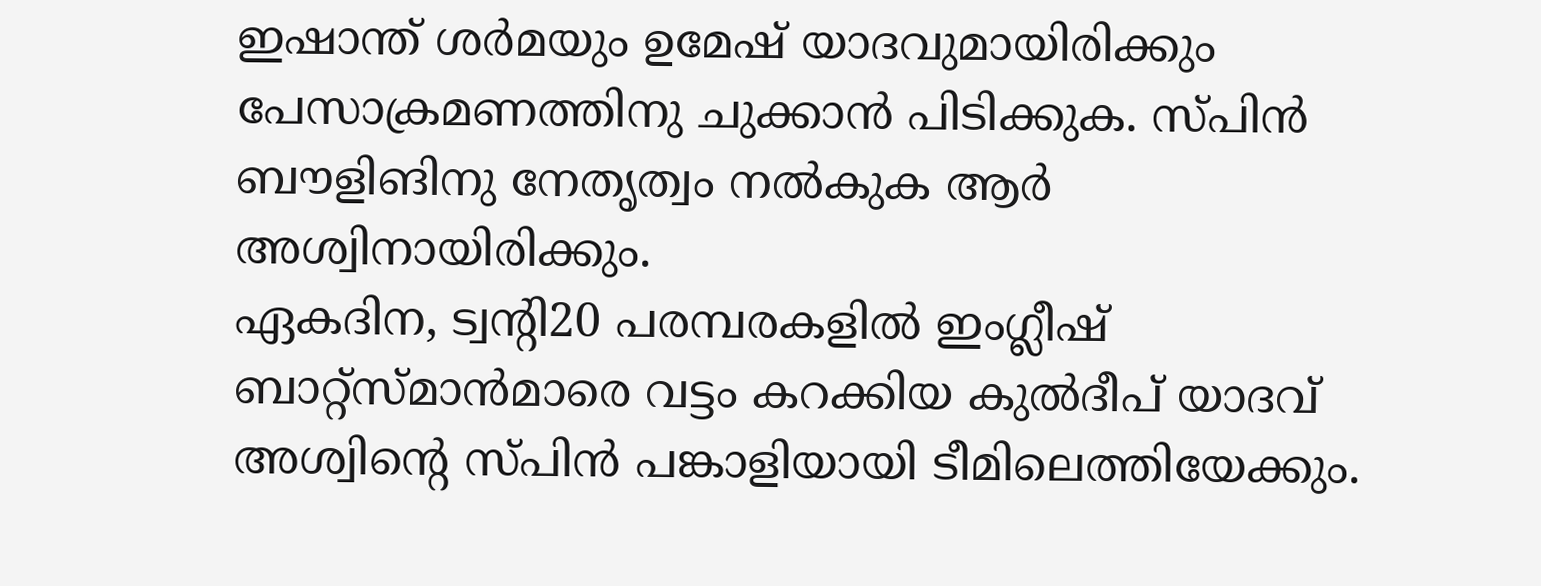ഇഷാന്ത് ശര്‍മയും ഉമേഷ് യാദവുമായിരിക്കും പേസാക്രമണത്തിനു ചുക്കാന്‍ പിടിക്കുക. സ്പിന്‍ ബൗളിങിനു നേതൃത്വം നല്‍കുക ആര്‍ അശ്വിനായിരിക്കും.
ഏകദിന, ട്വന്റി20 പരമ്പരകളില്‍ ഇംഗ്ലീഷ് ബാറ്റ്‌സ്മാന്‍മാരെ വട്ടം കറക്കിയ കുല്‍ദീപ് യാദവ് അശ്വിന്റെ സ്പിന്‍ പങ്കാളിയായി ടീമിലെത്തിയേക്കും.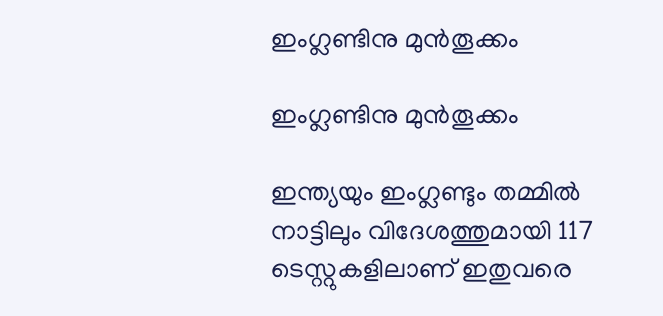ഇംഗ്ലണ്ടിനു മുന്‍തൂക്കം

ഇംഗ്ലണ്ടിനു മുന്‍തൂക്കം

ഇന്ത്യയും ഇംഗ്ലണ്ടും തമ്മില്‍ നാട്ടിലും വിദേശത്തുമായി 117 ടെസ്റ്റുകളിലാണ് ഇതുവരെ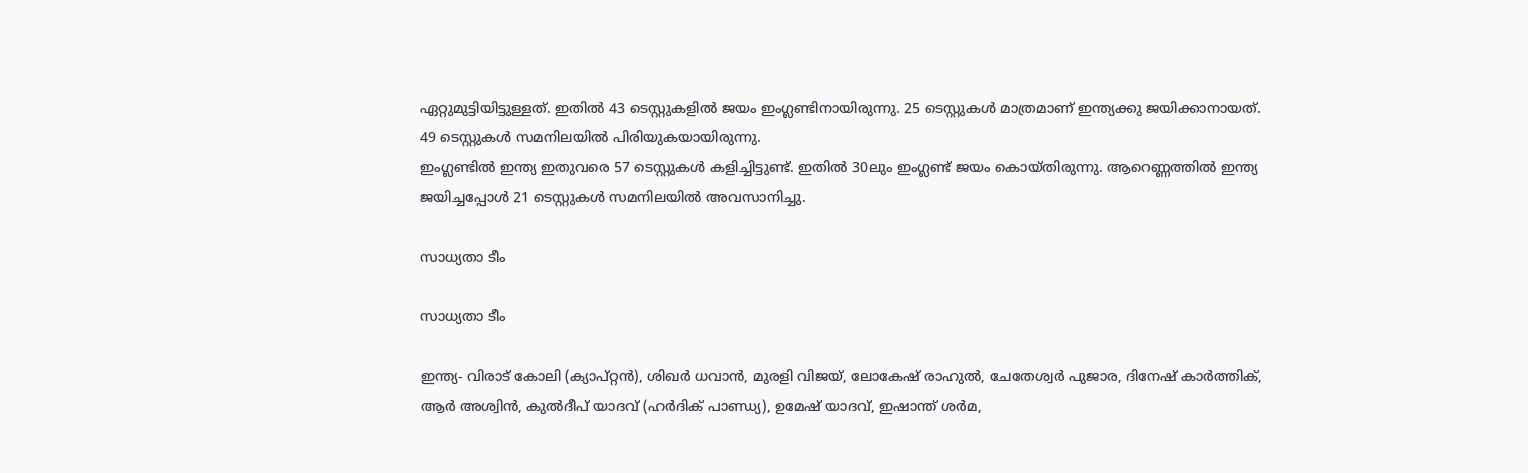ഏറ്റുമുട്ടിയിട്ടുള്ളത്. ഇതില്‍ 43 ടെസ്റ്റുകളില്‍ ജയം ഇംഗ്ലണ്ടിനായിരുന്നു. 25 ടെസ്റ്റുകള്‍ മാത്രമാണ് ഇന്ത്യക്കു ജയിക്കാനായത്. 49 ടെസ്റ്റുകള്‍ സമനിലയില്‍ പിരിയുകയായിരുന്നു.
ഇംഗ്ലണ്ടില്‍ ഇന്ത്യ ഇതുവരെ 57 ടെസ്റ്റുകള്‍ കളിച്ചിട്ടുണ്ട്. ഇതില്‍ 30ലും ഇംഗ്ലണ്ട് ജയം കൊയ്തിരുന്നു. ആറെണ്ണത്തില്‍ ഇന്ത്യ ജയിച്ചപ്പോള്‍ 21 ടെസ്റ്റുകള്‍ സമനിലയില്‍ അവസാനിച്ചു.

സാധ്യതാ ടീം

സാധ്യതാ ടീം

ഇന്ത്യ- വിരാട് കോലി (ക്യാപ്റ്റന്‍), ശിഖര്‍ ധവാന്‍, മുരളി വിജയ്, ലോകേഷ് രാഹുല്‍, ചേതേശ്വര്‍ പുജാര, ദിനേഷ് കാര്‍ത്തിക്, ആര്‍ അശ്വിന്‍, കുല്‍ദീപ് യാദവ് (ഹര്‍ദിക് പാണ്ഡ്യ), ഉമേഷ് യാദവ്, ഇഷാന്ത് ശര്‍മ,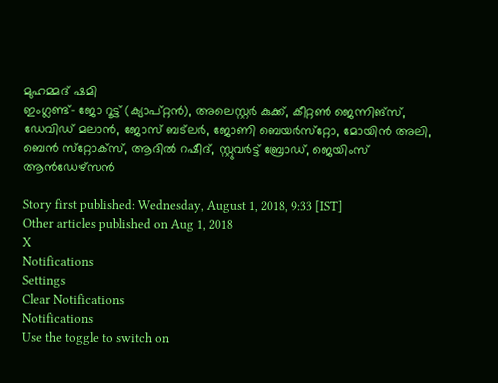മുഹമ്മദ് ഷമി
ഇംഗ്ലണ്ട്- ജോ റൂട്ട് (ക്യാപ്റ്റന്‍), അലെസ്റ്റര്‍ കുക്ക്, കീറ്റണ്‍ ജെന്നിങ്‌സ്, ഡേവിഡ് മലാന്‍, ജോസ് ബട്‌ലര്‍, ജോണി ബെയര്‍സ്‌റ്റോ, മോയിന്‍ അലി, ബെന്‍ സ്‌റ്റോക്‌സ്, ആദില്‍ റഷീദ്, സ്റ്റുവര്‍ട്ട് ബ്രോഡ്, ജെയിംസ് ആന്‍ഡേഴ്‌സന്‍

Story first published: Wednesday, August 1, 2018, 9:33 [IST]
Other articles published on Aug 1, 2018
X
Notifications
Settings
Clear Notifications
Notifications
Use the toggle to switch on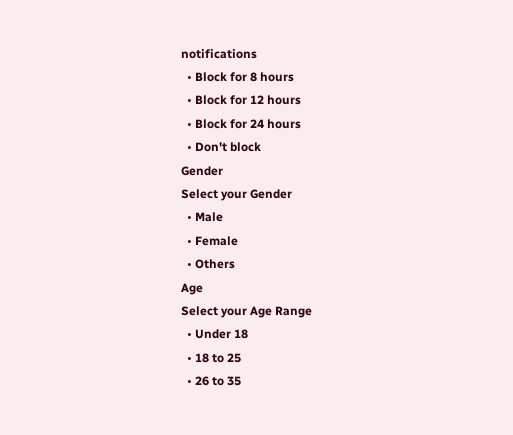notifications
  • Block for 8 hours
  • Block for 12 hours
  • Block for 24 hours
  • Don't block
Gender
Select your Gender
  • Male
  • Female
  • Others
Age
Select your Age Range
  • Under 18
  • 18 to 25
  • 26 to 35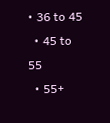• 36 to 45
  • 45 to 55
  • 55+